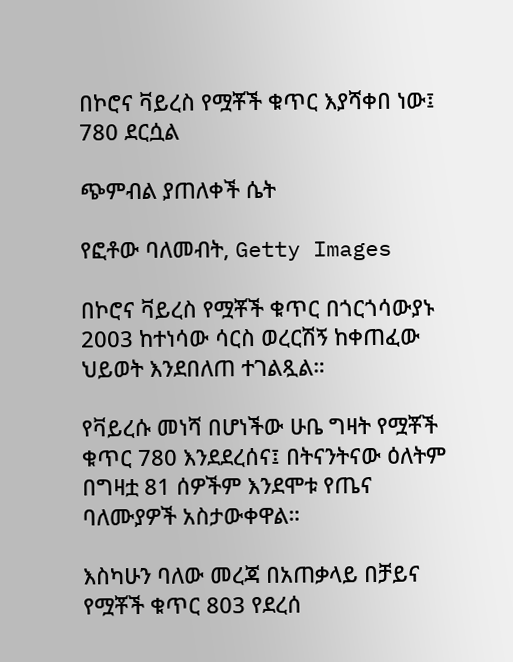በኮሮና ቫይረስ የሟቾች ቁጥር እያሻቀበ ነው፤ 780 ደርሷል

ጭምብል ያጠለቀች ሴት

የፎቶው ባለመብት, Getty Images

በኮሮና ቫይረስ የሟቾች ቁጥር በጎርጎሳውያኑ 2003 ከተነሳው ሳርስ ወረርሽኝ ከቀጠፈው ህይወት እንደበለጠ ተገልጿል።

የቫይረሱ መነሻ በሆነችው ሁቤ ግዛት የሟቾች ቁጥር 780 እንደደረሰና፤ በትናንትናው ዕለትም በግዛቷ 81 ሰዎችም እንደሞቱ የጤና ባለሙያዎች አስታውቀዋል።

እስካሁን ባለው መረጃ በአጠቃላይ በቻይና የሟቾች ቁጥር 803 የደረሰ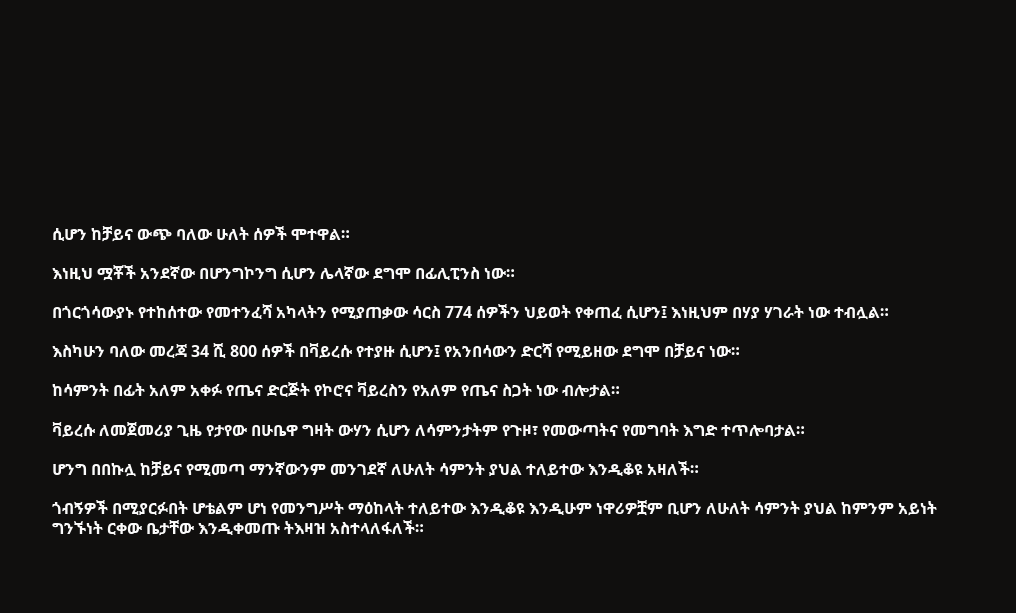ሲሆን ከቻይና ውጭ ባለው ሁለት ሰዎች ሞተዋል።

እነዚህ ሟቾች አንደኛው በሆንግኮንግ ሲሆን ሌላኛው ደግሞ በፊሊፒንስ ነው።

በጎርጎሳውያኑ የተከሰተው የመተንፈሻ አካላትን የሚያጠቃው ሳርስ 774 ሰዎችን ህይወት የቀጠፈ ሲሆን፤ እነዚህም በሃያ ሃገራት ነው ተብሏል።

እስካሁን ባለው መረጃ 34 ሺ 800 ሰዎች በቫይረሱ የተያዙ ሲሆን፤ የአንበሳውን ድርሻ የሚይዘው ደግሞ በቻይና ነው።

ከሳምንት በፊት አለም አቀፉ የጤና ድርጅት የኮሮና ቫይረስን የአለም የጤና ስጋት ነው ብሎታል።

ቫይረሱ ለመጀመሪያ ጊዜ የታየው በሁቤዋ ግዛት ውሃን ሲሆን ለሳምንታትም የጉዞ፣ የመውጣትና የመግባት እግድ ተጥሎባታል።

ሆንግ በበኩሏ ከቻይና የሚመጣ ማንኛውንም መንገደኛ ለሁለት ሳምንት ያህል ተለይተው እንዲቆዩ አዛለች።

ጎብኝዎች በሚያርፉበት ሆቴልም ሆነ የመንግሥት ማዕከላት ተለይተው እንዲቆዩ እንዲሁም ነዋሪዎቿም ቢሆን ለሁለት ሳምንት ያህል ከምንም አይነት ግንኙነት ርቀው ቤታቸው እንዲቀመጡ ትእዛዝ አስተላለፋለች።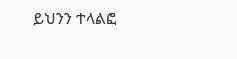ይህንን ተላልፎ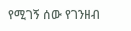የሚገኝ ሰው የገንዘብ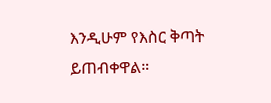እንዲሁም የእስር ቅጣት ይጠብቀዋል።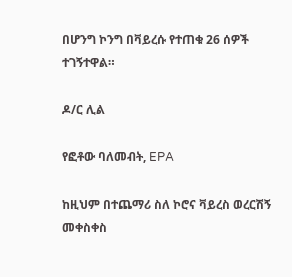በሆንግ ኮንግ በቫይረሱ የተጠቁ 26 ሰዎች ተገኝተዋል።

ዶ/ር ሊል

የፎቶው ባለመብት, EPA

ከዚህም በተጨማሪ ስለ ኮሮና ቫይረስ ወረርሽኝ መቀስቀስ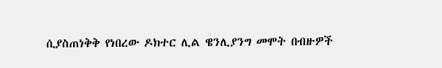ሲያስጠነቅቅ የነበረው ዶክተር ሊል ዌንሊያንግ መሞት በብዙዎች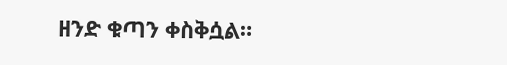ዘንድ ቁጣን ቀስቅሷል።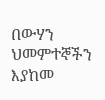በውሃን ህመምተኞችን እያከመ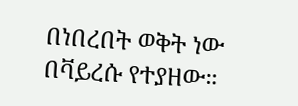በነበረበት ወቅት ነው በቫይረሱ የተያዘው።